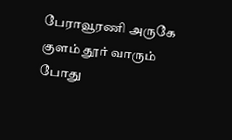பேராவூரணி அருகே குளம் தூர் வாரும் போது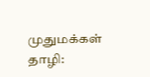முதுமக்கள் தாழி: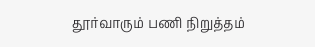தூர்வாரும் பணி நிறுத்தம்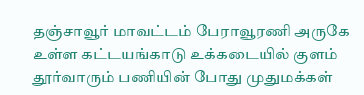தஞ்சாவூர் மாவட்டம் பேராவூரணி அருகே உள்ள கட்டயங்காடு உக்கடையில் குளம் தூர்வாரும் பணியின் போது முதுமக்கள்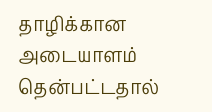தாழிக்கான அடையாளம் தென்பட்டதால்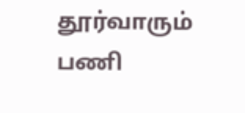தூர்வாரும் பணி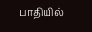பாதியில்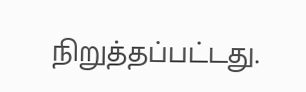நிறுத்தப்பட்டது.